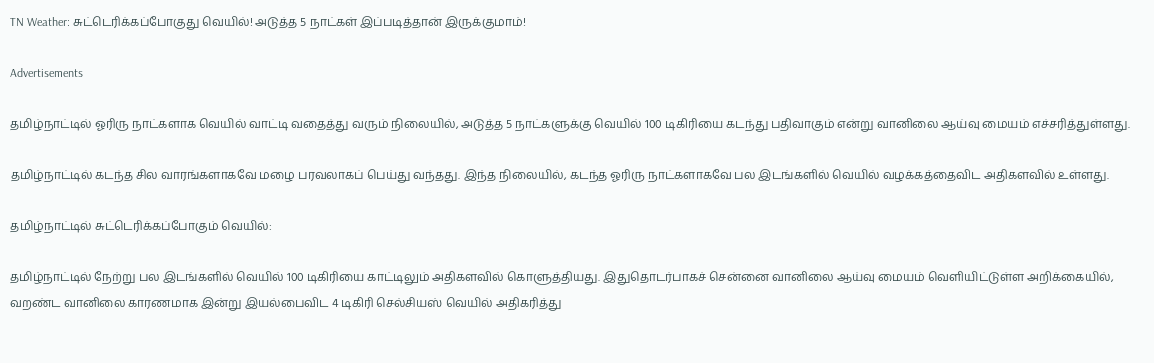TN Weather: சுட்டெரிக்கப்போகுது வெயில்! அடுத்த 5 நாட்கள் இப்படித்தான் இருக்குமாம்!

Advertisements

தமிழ்நாட்டில் ஓரிரு நாட்களாக வெயில் வாட்டி வதைத்து வரும் நிலையில், அடுத்த 5 நாட்களுக்கு வெயில் 100 டிகிரியை கடந்து பதிவாகும் என்று வானிலை ஆய்வு மையம் எச்சரித்துள்ளது.

தமிழ்நாட்டில் கடந்த சில வாரங்களாகவே மழை பரவலாகப் பெய்து வந்தது. இந்த நிலையில், கடந்த ஓரிரு நாட்களாகவே பல இடங்களில் வெயில் வழக்கத்தைவிட அதிகளவில் உள்ளது.

தமிழ்நாட்டில் சுட்டெரிக்கப்போகும் வெயில்:

தமிழ்நாட்டில் நேற்று பல இடங்களில் வெயில் 100 டிகிரியை காட்டிலும் அதிகளவில் கொளுத்தியது. இதுதொடர்பாகச் சென்னை வானிலை ஆய்வு மையம் வெளியிட்டுள்ள அறிக்கையில், வறண்ட வானிலை காரணமாக இன்று இயல்பைவிட 4 டிகிரி செல்சியஸ் வெயில் அதிகரித்து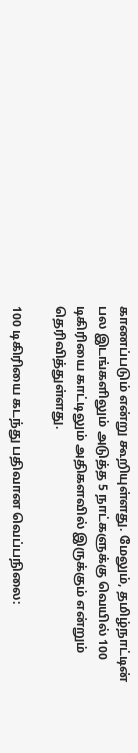காணப்படும் என்று கூறியுள்ளது. மேலும், தமிழ்நாட்டின் பல இடங்களிலும் அடுத்த 5 நாட்களுக்கு வெயில் 100 டிகிரியை காட்டிலும் அதிகளவில் இருக்கும் என்றும் தெரிவித்துள்ளது.

100 டிகிரியை கடந்து பதிவான வெப்பநிலை: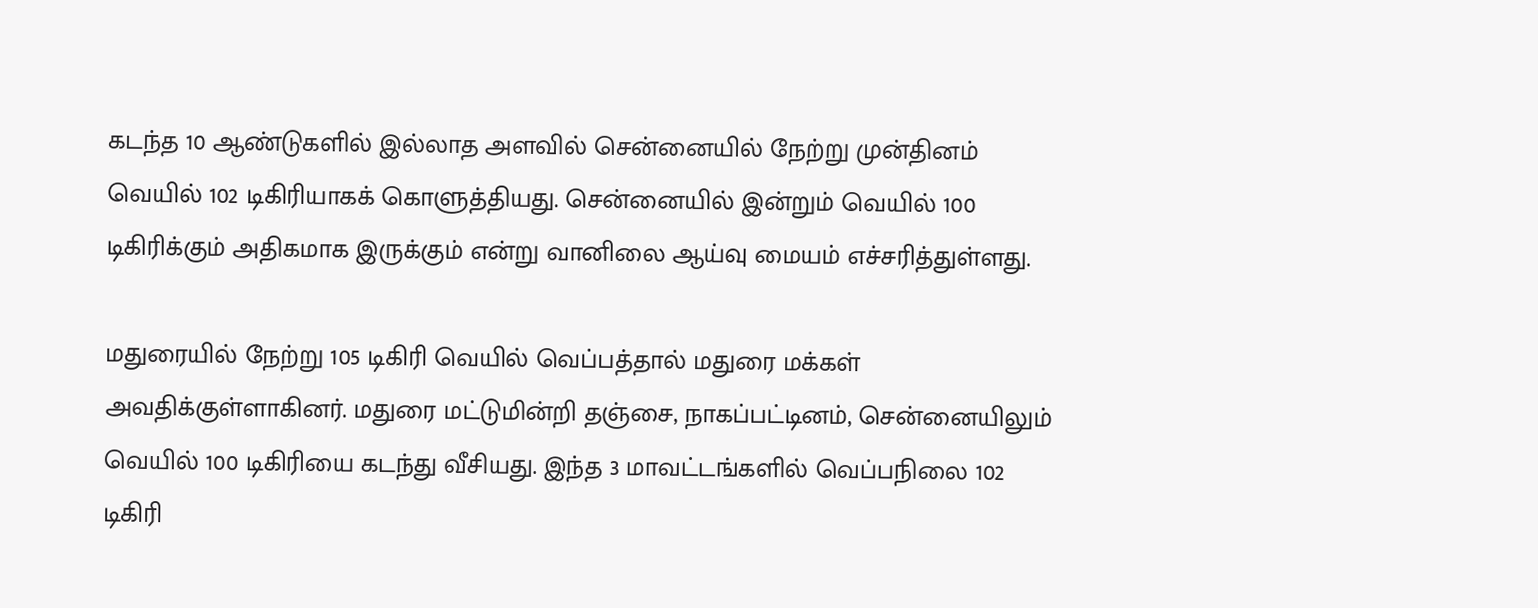கடந்த 10 ஆண்டுகளில் இல்லாத அளவில் சென்னையில் நேற்று முன்தினம் வெயில் 102 டிகிரியாகக் கொளுத்தியது. சென்னையில் இன்றும் வெயில் 100 டிகிரிக்கும் அதிகமாக இருக்கும் என்று வானிலை ஆய்வு மையம் எச்சரித்துள்ளது.

மதுரையில் நேற்று 105 டிகிரி வெயில் வெப்பத்தால் மதுரை மக்கள் அவதிக்குள்ளாகினர். மதுரை மட்டுமின்றி தஞ்சை, நாகப்பட்டினம், சென்னையிலும் வெயில் 100 டிகிரியை கடந்து வீசியது. இந்த 3 மாவட்டங்களில் வெப்பநிலை 102 டிகிரி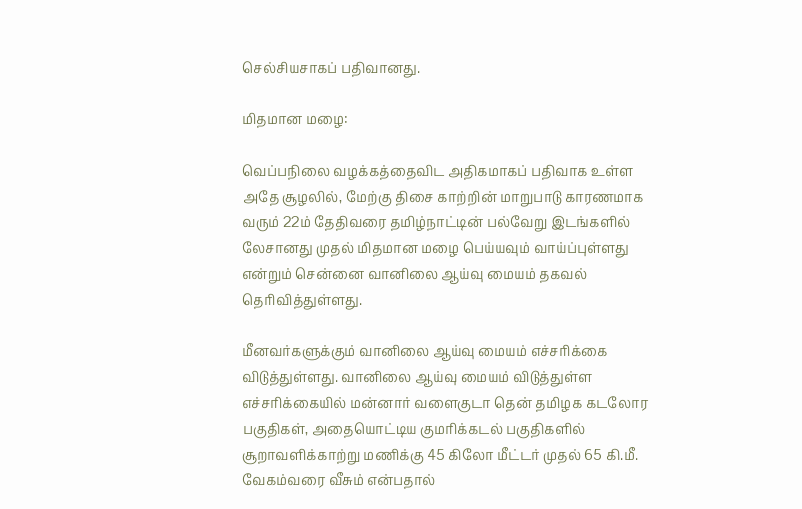செல்சியசாகப் பதிவானது.

மிதமான மழை:

வெப்பநிலை வழக்கத்தைவிட அதிகமாகப் பதிவாக உள்ள அதே சூழலில், மேற்கு திசை காற்றின் மாறுபாடு காரணமாக வரும் 22ம் தேதிவரை தமிழ்நாட்டின் பல்வேறு இடங்களில் லேசானது முதல் மிதமான மழை பெய்யவும் வாய்ப்புள்ளது என்றும் சென்னை வானிலை ஆய்வு மையம் தகவல் தெரிவித்துள்ளது.

மீனவர்களுக்கும் வானிலை ஆய்வு மையம் எச்சரிக்கை விடுத்துள்ளது. வானிலை ஆய்வு மையம் விடுத்துள்ள எச்சரிக்கையில் மன்னார் வளைகுடா தென் தமிழக கடலோர பகுதிகள், அதையொட்டிய குமரிக்கடல் பகுதிகளில் சூறாவளிக்காற்று மணிக்கு 45 கிலோ மீட்டர் முதல் 65 கி.மீ. வேகம்வரை வீசும் என்பதால்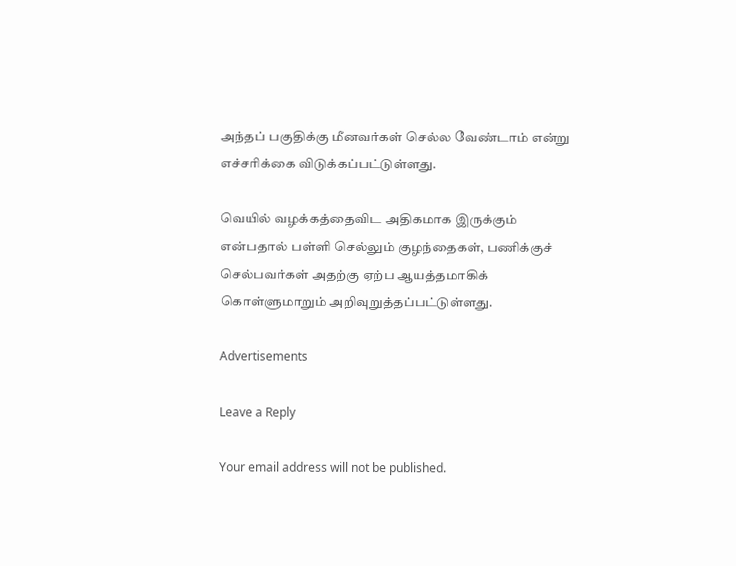அந்தப் பகுதிக்கு மீனவர்கள் செல்ல வேண்டாம் என்று எச்சரிக்கை விடுக்கப்பட்டுள்ளது.

வெயில் வழக்கத்தைவிட அதிகமாக இருக்கும் என்பதால் பள்ளி செல்லும் குழந்தைகள், பணிக்குச் செல்பவர்கள் அதற்கு ஏற்ப ஆயத்தமாகிக் கொள்ளுமாறும் அறிவுறுத்தப்பட்டுள்ளது.

Advertisements

Leave a Reply

Your email address will not be published.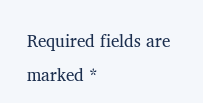Required fields are marked *